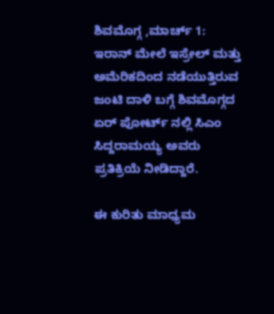ಶಿವಮೊಗ್ಗ ,ಮಾರ್ಚ್ 1: ಇರಾನ್ ಮೇಲೆ ಇಸ್ರೇಲ್ ಮತ್ತು ಅಮೆರಿಕದಿಂದ ನಡೆಯುತ್ತಿರುವ ಜಂಟಿ ದಾಳಿ ಬಗ್ಗೆ ಶಿವಮೊಗ್ಗದ ಏರ್ ಪೋರ್ಟ್ ನಲ್ಲಿ ಸಿಎಂ ಸಿದ್ದರಾಮಯ್ಯ ಅವರು ಪ್ರತಿಕ್ರಿಯೆ ನೀಡಿದ್ದಾರೆ.

ಈ ಕುರಿತು ಮಾಧ್ಯಮ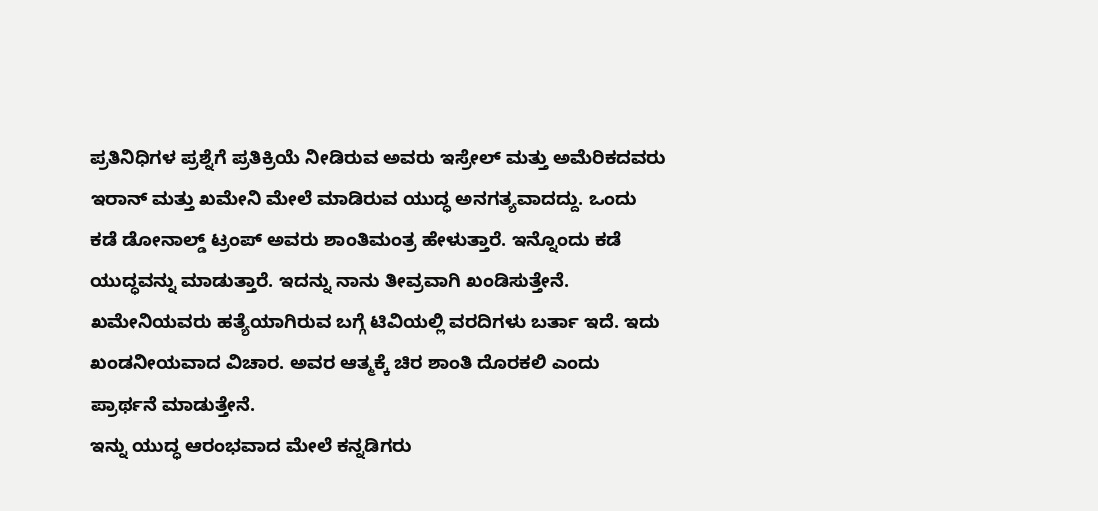ಪ್ರತಿನಿಧಿಗಳ ಪ್ರಶ್ನೆಗೆ ಪ್ರತಿಕ್ರಿಯೆ ನೀಡಿರುವ ಅವರು ಇಸ್ರೇಲ್ ಮತ್ತು ಅಮೆರಿಕದವರು ಇರಾನ್ ಮತ್ತು ಖಮೇನಿ ಮೇಲೆ ಮಾಡಿರುವ ಯುದ್ಧ ಅನಗತ್ಯವಾದದ್ದು. ಒಂದು ಕಡೆ ಡೋನಾಲ್ಡ್ ಟ್ರಂಪ್ ಅವರು ಶಾಂತಿಮಂತ್ರ ಹೇಳುತ್ತಾರೆ. ಇನ್ನೊಂದು ಕಡೆ ಯುದ್ಧವನ್ನು ಮಾಡುತ್ತಾರೆ. ಇದನ್ನು ನಾನು ತೀವ್ರವಾಗಿ ಖಂಡಿಸುತ್ತೇನೆ. ಖಮೇನಿಯವರು ಹತ್ಯೆಯಾಗಿರುವ ಬಗ್ಗೆ ಟಿವಿಯಲ್ಲಿ ವರದಿಗಳು ಬರ್ತಾ ಇದೆ. ಇದು ಖಂಡನೀಯವಾದ ವಿಚಾರ. ಅವರ ಆತ್ಮಕ್ಕೆ ಚಿರ ಶಾಂತಿ ದೊರಕಲಿ ಎಂದು ಪ್ರಾರ್ಥನೆ ಮಾಡುತ್ತೇನೆ.
ಇನ್ನು ಯುದ್ಧ ಆರಂಭವಾದ ಮೇಲೆ ಕನ್ನಡಿಗರು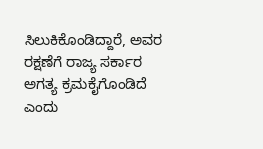ಸಿಲುಕಿಕೊಂಡಿದ್ದಾರೆ, ಅವರ ರಕ್ಷಣೆಗೆ ರಾಜ್ಯ ಸರ್ಕಾರ ಅಗತ್ಯ ಕ್ರಮಕೈಗೊಂಡಿದೆ ಎಂದು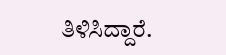ತಿಳಿಸಿದ್ದಾರೆ.